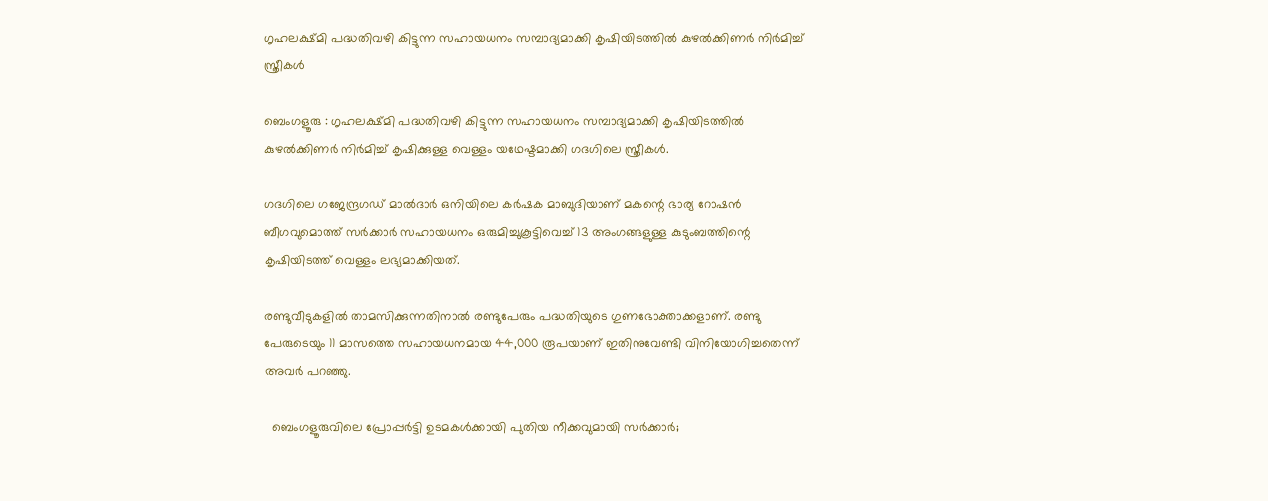ഗൃഹലക്ഷ്മി പദ്ധതിവഴി കിട്ടുന്ന സഹായധനം സമ്പാദ്യമാക്കി കൃഷിയിടത്തിൽ കുഴൽക്കിണർ നിർമിച്ച് സ്ത്രീകൾ

ബെംഗളൂരു : ഗൃഹലക്ഷ്മി പദ്ധതിവഴി കിട്ടുന്ന സഹായധനം സമ്പാദ്യമാക്കി കൃഷിയിടത്തിൽ കുഴൽക്കിണർ നിർമിച്ച് കൃഷിക്കുള്ള വെള്ളം യഥേഷ്ടമാക്കി ഗദഗിലെ സ്ത്രീകൾ.

ഗദഗിലെ ഗജേന്ദ്രഗഡ് മാൽദാർ ഒനിയിലെ കർഷക മാബുദിയാണ് മകന്റെ ഭാര്യ റോഷൻ ബീഗവുമൊത്ത് സർക്കാർ സഹായധനം ഒരുമിച്ചുകൂട്ടിവെച്ച് 13 അംഗങ്ങളുള്ള കുടുംബത്തിന്റെ കൃഷിയിടത്ത് വെള്ളം ലഭ്യമാക്കിയത്.

രണ്ടുവീടുകളിൽ താമസിക്കുന്നതിനാൽ രണ്ടുപേരും പദ്ധതിയുടെ ഗുണഭോക്താക്കളാണ്. രണ്ടു പേരുടെയും 11 മാസത്തെ സഹായധനമായ 44,000 രൂപയാണ് ഇതിനുവേണ്ടി വിനിയോഗിച്ചതെന്ന് അവർ പറഞ്ഞു.

  ബെംഗളൂരുവിലെ പ്രോപ്പർട്ടി ഉടമകൾക്കായി പുതിയ നീക്കവുമായി സർക്കാർ;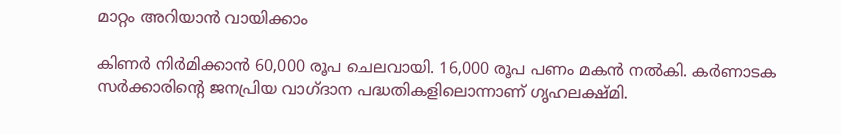മാറ്റം അറിയാൻ വായിക്കാം

കിണർ നിർമിക്കാൻ 60,000 രൂപ ചെലവായി. 16,000 രൂപ പണം മകൻ നൽകി. കർണാടക സർക്കാരിന്റെ ജനപ്രിയ വാഗ്ദാന പദ്ധതികളിലൊന്നാണ് ഗൃഹലക്ഷ്മി.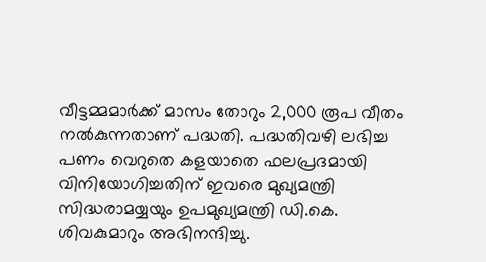വീട്ടമ്മമാർക്ക് മാസം തോറും 2,000 രൂപ വീതം നൽകുന്നതാണ് പദ്ധതി. പദ്ധതിവഴി ലഭിച്ച പണം വെറുതെ കളയാതെ ഫലപ്രദമായി വിനിയോഗിച്ചതിന് ഇവരെ മുഖ്യമന്ത്രി സിദ്ധരാമയ്യയും ഉപമുഖ്യമന്ത്രി ഡി.കെ. ശിവകുമാറും അഭിനന്ദിച്ചു.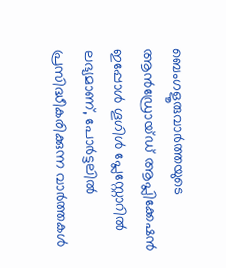ബെംഗളൂരുവാർത്തയുടെ ആൻഡ്രോയ്ഡ് ആപ്ലിക്കേഷൻ ഇപ്പോൾ ഗൂഗിൾ പ്ലേസ്റ്റോറിൽ ലഭ്യമാണ്, പോർട്ടലിൽ പ്രസിദ്ധീകരിക്കുന്ന വാർത്തകൾ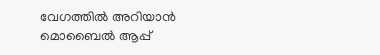വേഗത്തിൽ അറിയാൻ മൊബൈൽ ആപ്പ്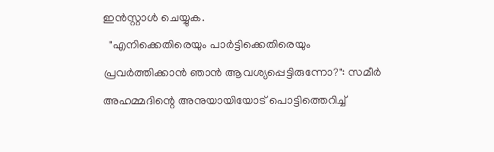ഇൻസ്റ്റാൾ ചെയ്യുക.
  "എനിക്കെതിരെയും പാർട്ടിക്കെതിരെയും പ്രവർത്തിക്കാൻ ഞാൻ ആവശ്യപ്പെട്ടിരുന്നോ?": സമീർ അഹമ്മദിന്റെ അനുയായിയോട് പൊട്ടിത്തെറിച്ച്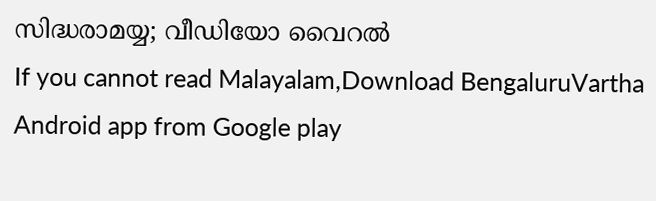സിദ്ധരാമയ്യ; വീഡിയോ വൈറൽ
If you cannot read Malayalam,Download BengaluruVartha Android app from Google play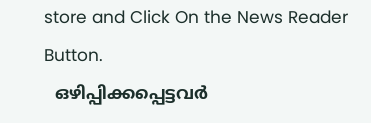store and Click On the News Reader Button.
  ഒഴിപ്പിക്കപ്പെട്ടവർ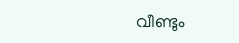വീണ്ടും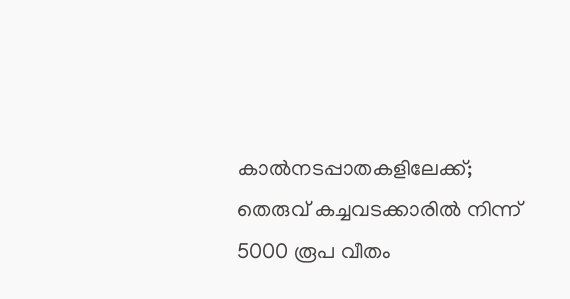കാൽനടപ്പാതകളിലേക്ക്; തെരുവ് കച്ചവടക്കാരിൽ നിന്ന് 5000 രൂപ വീതം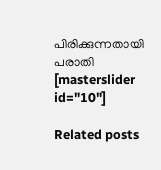പിരിക്കുന്നതായി പരാതി
[masterslider id="10"]

Related posts